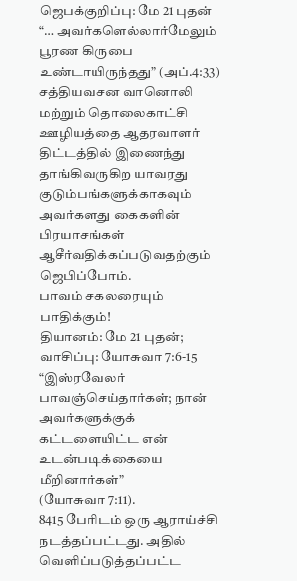ஜெபக்குறிப்பு: மே 21 புதன்
“… அவர்களெல்லார்மேலும் பூரண கிருபை உண்டாயிருந்தது” (அப்.4:33) சத்தியவசன வானொலி மற்றும் தொலைகாட்சி ஊழியத்தை ஆதரவாளர் திட்டத்தில் இணைந்து தாங்கிவருகிற யாவரது குடும்பங்களுக்காகவும் அவர்களது கைகளின் பிரயாசங்கள் ஆசீர்வதிக்கப்படுவதற்கும் ஜெபிப்போம்.
பாவம் சகலரையும் பாதிக்கும்!
தியானம்: மே 21 புதன்; வாசிப்பு: யோசுவா 7:6-15
“இஸ்ரவேலர் பாவஞ்செய்தார்கள்; நான் அவர்களுக்குக்
கட்டளையிட்ட என் உடன்படிக்கையை மீறினார்கள்”
(யோசுவா 7:11).
8415 பேரிடம் ஒரு ஆராய்ச்சி நடத்தப்பட்டது. அதில் வெளிப்படுத்தப்பட்ட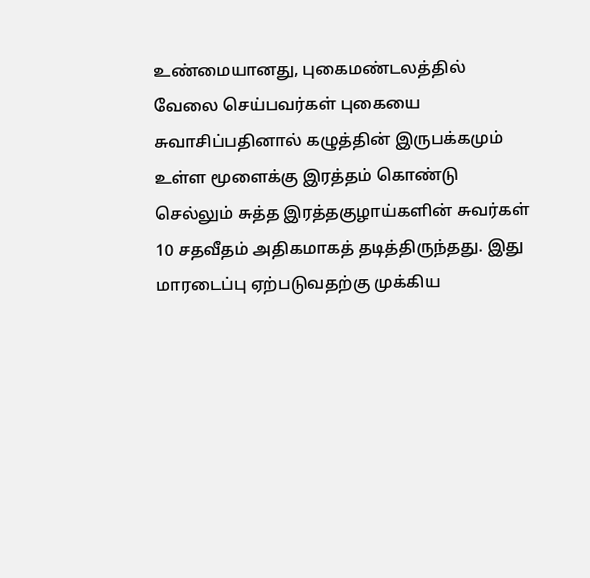உண்மையானது, புகைமண்டலத்தில் வேலை செய்பவர்கள் புகையை சுவாசிப்பதினால் கழுத்தின் இருபக்கமும் உள்ள மூளைக்கு இரத்தம் கொண்டு செல்லும் சுத்த இரத்தகுழாய்களின் சுவர்கள் 10 சதவீதம் அதிகமாகத் தடித்திருந்தது. இது மாரடைப்பு ஏற்படுவதற்கு முக்கிய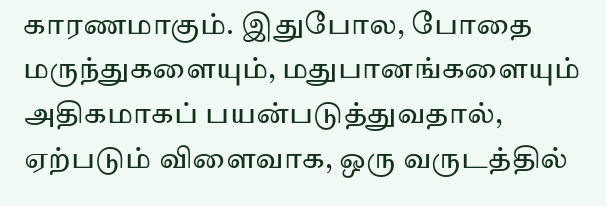காரணமாகும். இதுபோல, போதை மருந்துகளையும், மதுபானங்களையும் அதிகமாகப் பயன்படுத்துவதால், ஏற்படும் விளைவாக, ஒரு வருடத்தில்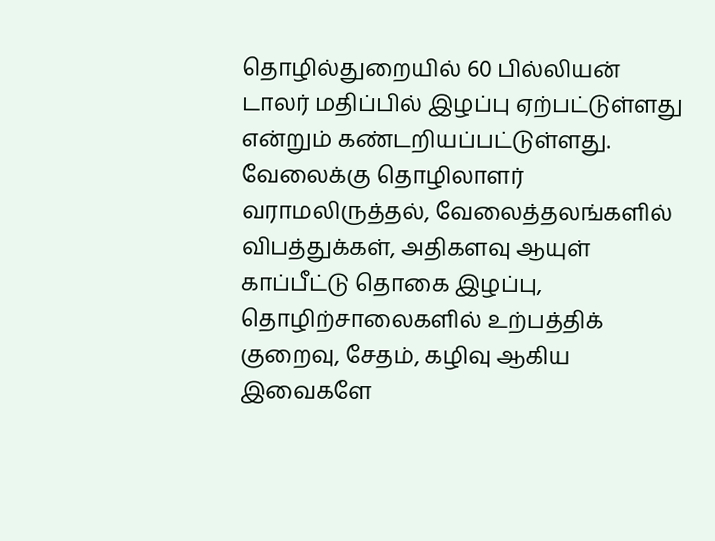தொழில்துறையில் 60 பில்லியன் டாலர் மதிப்பில் இழப்பு ஏற்பட்டுள்ளது என்றும் கண்டறியப்பட்டுள்ளது. வேலைக்கு தொழிலாளர் வராமலிருத்தல், வேலைத்தலங்களில் விபத்துக்கள், அதிகளவு ஆயுள் காப்பீட்டு தொகை இழப்பு, தொழிற்சாலைகளில் உற்பத்திக் குறைவு, சேதம், கழிவு ஆகிய இவைகளே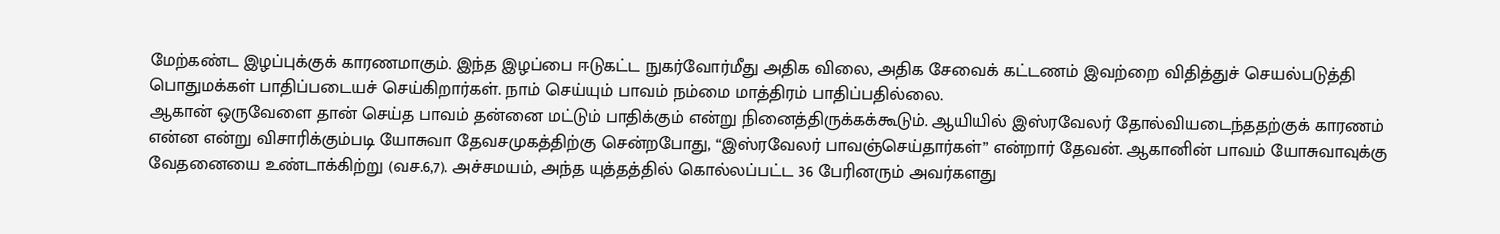மேற்கண்ட இழப்புக்குக் காரணமாகும். இந்த இழப்பை ஈடுகட்ட நுகர்வோர்மீது அதிக விலை, அதிக சேவைக் கட்டணம் இவற்றை விதித்துச் செயல்படுத்தி பொதுமக்கள் பாதிப்படையச் செய்கிறார்கள். நாம் செய்யும் பாவம் நம்மை மாத்திரம் பாதிப்பதில்லை.
ஆகான் ஒருவேளை தான் செய்த பாவம் தன்னை மட்டும் பாதிக்கும் என்று நினைத்திருக்கக்கூடும். ஆயியில் இஸ்ரவேலர் தோல்வியடைந்ததற்குக் காரணம் என்ன என்று விசாரிக்கும்படி யோசுவா தேவசமுகத்திற்கு சென்றபோது, “இஸ்ரவேலர் பாவஞ்செய்தார்கள்” என்றார் தேவன். ஆகானின் பாவம் யோசுவாவுக்கு வேதனையை உண்டாக்கிற்று (வச.6,7). அச்சமயம், அந்த யுத்தத்தில் கொல்லப்பட்ட 36 பேரினரும் அவர்களது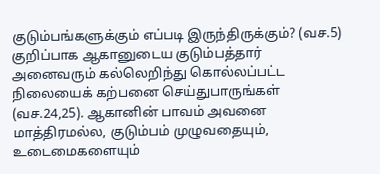குடும்பங்களுக்கும் எப்படி இருந்திருக்கும்? (வச.5) குறிப்பாக ஆகானுடைய குடும்பத்தார் அனைவரும் கல்லெறிந்து கொல்லப்பட்ட நிலையைக் கற்பனை செய்துபாருங்கள் (வச.24,25). ஆகானின் பாவம் அவனை மாத்திரமல்ல, குடும்பம் முழுவதையும், உடைமைகளையும்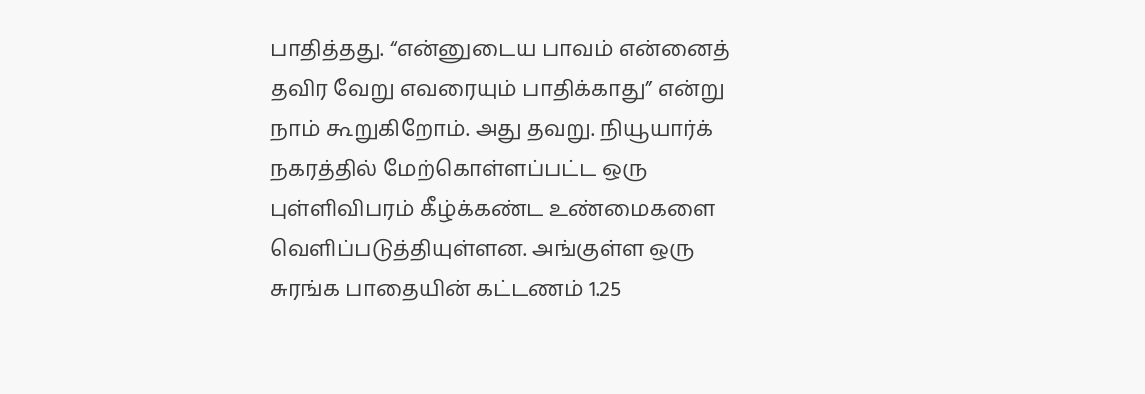பாதித்தது. “என்னுடைய பாவம் என்னைத் தவிர வேறு எவரையும் பாதிக்காது” என்று நாம் கூறுகிறோம். அது தவறு. நியூயார்க் நகரத்தில் மேற்கொள்ளப்பட்ட ஒரு புள்ளிவிபரம் கீழ்க்கண்ட உண்மைகளை வெளிப்படுத்தியுள்ளன. அங்குள்ள ஒரு சுரங்க பாதையின் கட்டணம் 1.25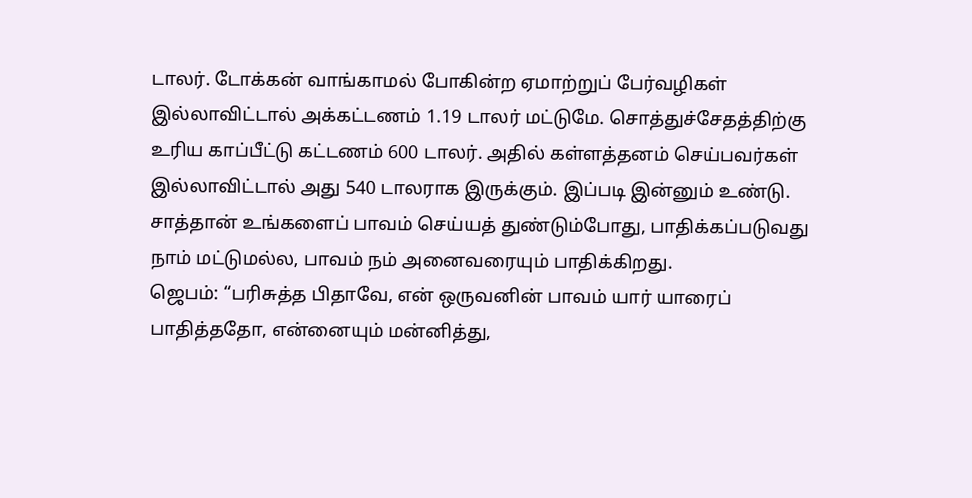டாலர். டோக்கன் வாங்காமல் போகின்ற ஏமாற்றுப் பேர்வழிகள் இல்லாவிட்டால் அக்கட்டணம் 1.19 டாலர் மட்டுமே. சொத்துச்சேதத்திற்கு உரிய காப்பீட்டு கட்டணம் 600 டாலர். அதில் கள்ளத்தனம் செய்பவர்கள் இல்லாவிட்டால் அது 540 டாலராக இருக்கும். இப்படி இன்னும் உண்டு. சாத்தான் உங்களைப் பாவம் செய்யத் துண்டும்போது, பாதிக்கப்படுவது நாம் மட்டுமல்ல, பாவம் நம் அனைவரையும் பாதிக்கிறது.
ஜெபம்: “பரிசுத்த பிதாவே, என் ஒருவனின் பாவம் யார் யாரைப் பாதித்ததோ, என்னையும் மன்னித்து,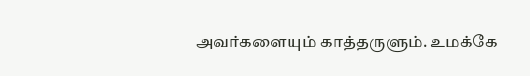அவர்களையும் காத்தருளும். உமக்கே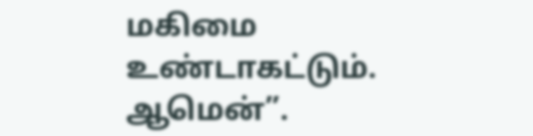மகிமை உண்டாகட்டும். ஆமென்”.